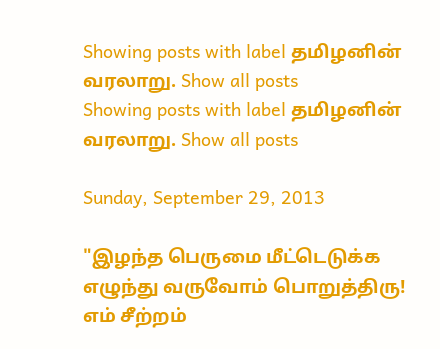Showing posts with label தமிழனின் வரலாறு. Show all posts
Showing posts with label தமிழனின் வரலாறு. Show all posts

Sunday, September 29, 2013

"இழந்த பெருமை மீட்டெடுக்க எழுந்து வருவோம் பொறுத்திரு! எம் சீற்றம்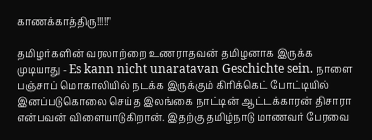காணக்காத்திரு!!!!!"

தமிழர்களின் வரலாற்றை உணராதவன் தமிழனாக இருக்க முடியாது - Es kann nicht unaratavan Geschichte sein. நாளை பஞ்சாப் மொகாலியில் நடக்க இருக்கும் கிரிக்கெட் போட்டியில் இனப்படுகொலை செய்த இலங்கை நாட்டின் ஆட்டக்காரன் திசாரா என்பவன் விளையாடுகிறான். இதற்கு தமிழ்நாடு மாணவர் பேரவை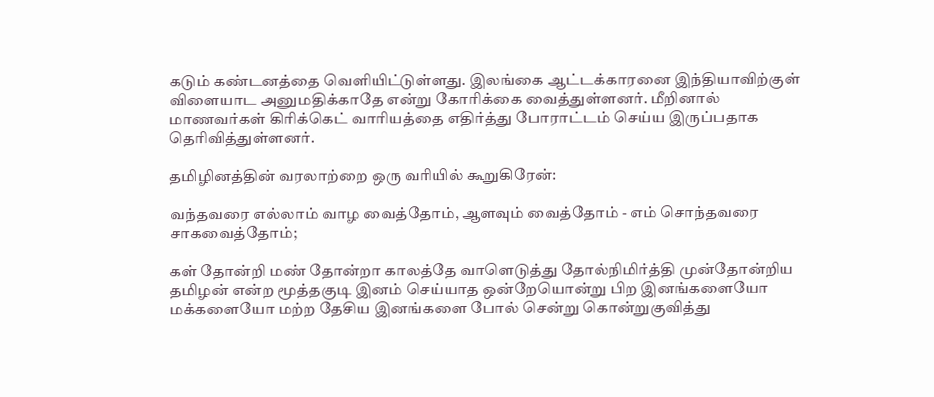கடும் கண்டனத்தை வெளியிட்டுள்ளது. இலங்கை ஆட்டக்காரனை இந்தியாவிற்குள் விளையாட அனுமதிக்காதே என்று கோரிக்கை வைத்துள்ளனர். மீறினால் மாணவர்கள் கிரிக்கெட் வாரியத்தை எதிர்த்து போராட்டம் செய்ய இருப்பதாக தெரிவித்துள்ளனர்.

தமிழினத்தின் வரலாற்றை ஒரு வரியில் கூறுகிரேன்:

வந்தவரை எல்லாம் வாழ வைத்தோம், ஆளவும் வைத்தோம் - எம் சொந்தவரை சாகவைத்தோம்;

கள் தோன்றி மண் தோன்றா காலத்தே வாளெடுத்து தோல்நிமிர்த்தி முன்தோன்றிய தமிழன் என்ற மூத்தகுடி இனம் செய்யாத ஒன்றேயொன்று பிற இனங்களையோ மக்களையோ மற்ற தேசிய இனங்களை போல் சென்று கொன்றுகுவித்து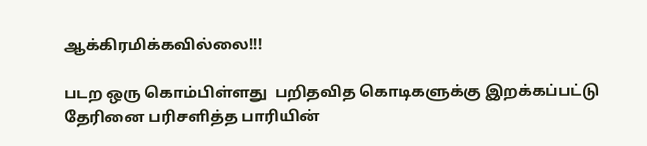ஆக்கிரமிக்கவில்லை!!!

படற ஒரு கொம்பிள்ளது  பறிதவித கொடிகளுக்கு இறக்கப்பட்டு தேரினை பரிசளித்த பாரியின்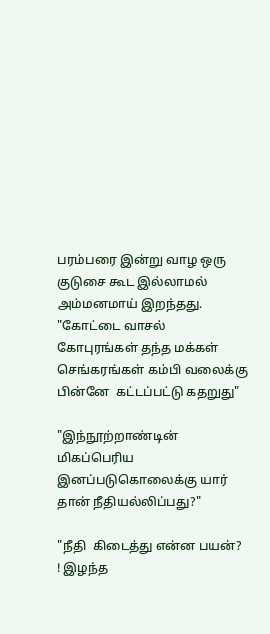பரம்பரை இன்று வாழ ஒரு குடுசை கூட இல்லாமல் அம்மனமாய் இறந்தது.
"கோட்டை வாசல் கோபுரங்கள் தந்த மக்கள் செங்கரங்கள் கம்பி வலைக்கு பின்னே  கட்டப்பட்டு கதறுது"

"இந்நூற்றாண்டின் மிகப்பெரிய இனப்படுகொலைக்கு யார் தான் நீதியல்லிப்பது?"

"நீதி  கிடைத்து என்ன பயன்? ! இழந்த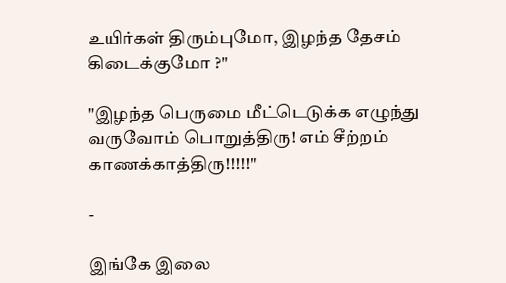உயிர்கள் திரும்புமோ, இழந்த தேசம் கிடைக்குமோ ?"

"இழந்த பெருமை மீட்டெடுக்க எழுந்து வருவோம் பொறுத்திரு! எம் சீற்றம் காணக்காத்திரு!!!!!"

-

இங்கே இலை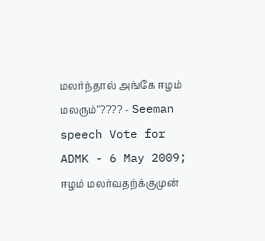மலர்ந்தால் அங்கே ஈழம் மலரும்"???? - Seeman speech Vote for ADMK - 6 May 2009; ஈழம் மலர்வதற்க்குமுன்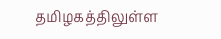தமிழகத்திலுள்ள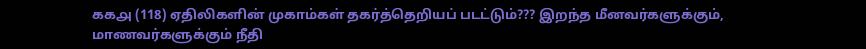௧௧௮ (118) ஏதிலிகளின் முகாம்கள் தகர்த்தெறியப் படட்டும்??? இறந்த மீனவர்களுக்கும், மாணவர்களுக்கும் நீதி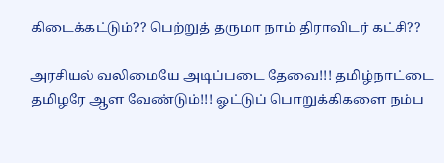கிடைக்கட்டும்?? பெற்றுத் தருமா நாம் திராவிடர் கட்சி??

அரசியல் வலிமையே அடிப்படை தேவை!!! தமிழ்நாட்டை தமிழரே ஆள வேண்டும்!!! ஓட்டுப் பொறுக்கிகளை நம்ப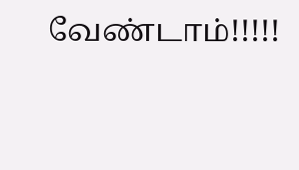வேண்டாம்!!!!!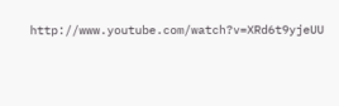http://www.youtube.com/watch?v=XRd6t9yjeUU